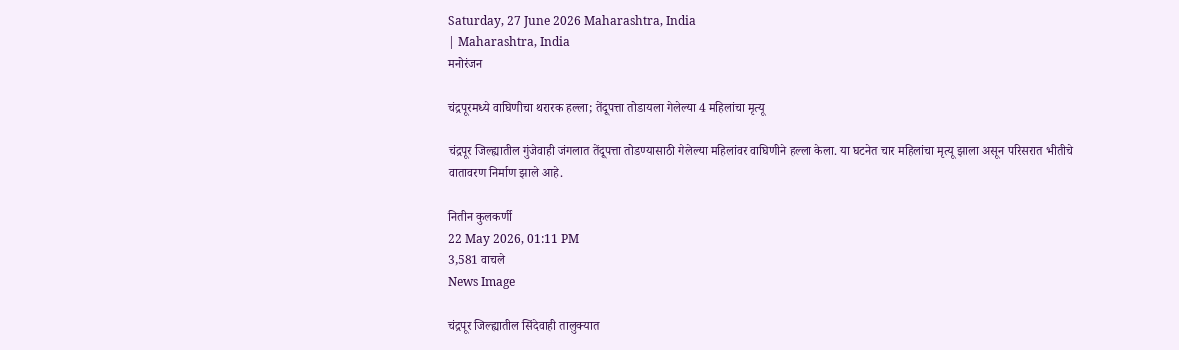Saturday, 27 June 2026 Maharashtra, India
| Maharashtra, India
मनोरंजन

चंद्रपूरमध्ये वाघिणीचा थरारक हल्ला; तेंदूपत्ता तोडायला गेलेल्या 4 महिलांचा मृत्यू

चंद्रपूर जिल्ह्यातील गुंजेवाही जंगलात तेंदूपत्ता तोडण्यासाठी गेलेल्या महिलांवर वाघिणीने हल्ला केला. या घटनेत चार महिलांचा मृत्यू झाला असून परिसरात भीतीचे वातावरण निर्माण झाले आहे.

नितीन कुलकर्णी
22 May 2026, 01:11 PM
3,581 वाचले
News Image

चंद्रपूर जिल्ह्यातील सिंदेवाही तालुक्यात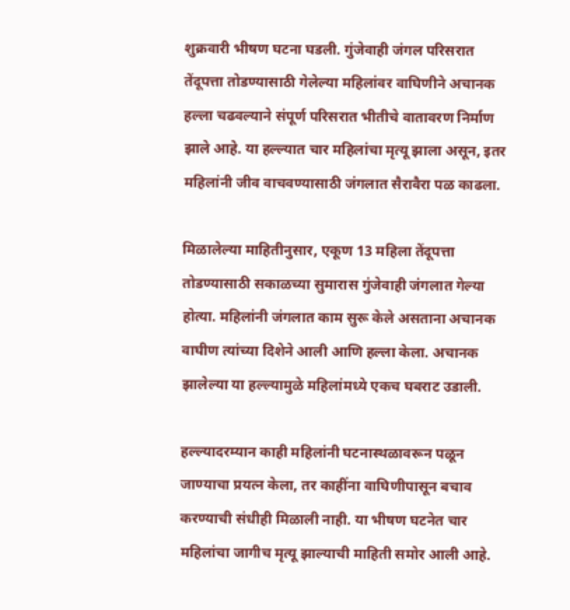शुक्रवारी भीषण घटना घडली. गुंजेवाही जंगल परिसरात तेंदूपत्ता तोडण्यासाठी गेलेल्या महिलांवर वाघिणीने अचानक हल्ला चढवल्याने संपूर्ण परिसरात भीतीचे वातावरण निर्माण झाले आहे. या हल्ल्यात चार महिलांचा मृत्यू झाला असून, इतर महिलांनी जीव वाचवण्यासाठी जंगलात सैरावैरा पळ काढला.

मिळालेल्या माहितीनुसार, एकूण 13 महिला तेंदूपत्ता तोडण्यासाठी सकाळच्या सुमारास गुंजेवाही जंगलात गेल्या होत्या. महिलांनी जंगलात काम सुरू केले असताना अचानक वाघीण त्यांच्या दिशेने आली आणि हल्ला केला. अचानक झालेल्या या हल्ल्यामुळे महिलांमध्ये एकच घबराट उडाली.

हल्ल्यादरम्यान काही महिलांनी घटनास्थळावरून पळून जाण्याचा प्रयत्न केला, तर काहींना वाघिणीपासून बचाव करण्याची संधीही मिळाली नाही. या भीषण घटनेत चार महिलांचा जागीच मृत्यू झाल्याची माहिती समोर आली आहे.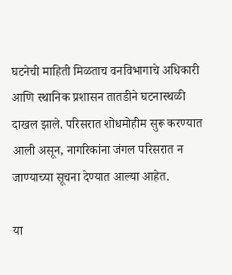घटनेची माहिती मिळताच वनविभागाचे अधिकारी आणि स्थानिक प्रशासन तातडीने घटनास्थळी दाखल झाले. परिसरात शोधमोहीम सुरू करण्यात आली असून, नागरिकांना जंगल परिसरात न जाण्याच्या सूचना देण्यात आल्या आहेत.

या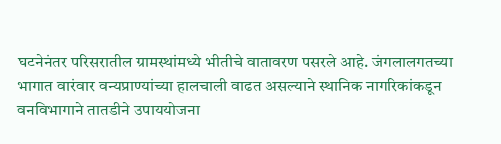घटनेनंतर परिसरातील ग्रामस्थांमध्ये भीतीचे वातावरण पसरले आहे. जंगलालगतच्या भागात वारंवार वन्यप्राण्यांच्या हालचाली वाढत असल्याने स्थानिक नागरिकांकडून वनविभागाने तातडीने उपाययोजना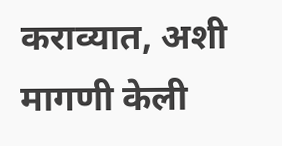कराव्यात, अशी मागणी केली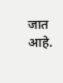जात आहे.